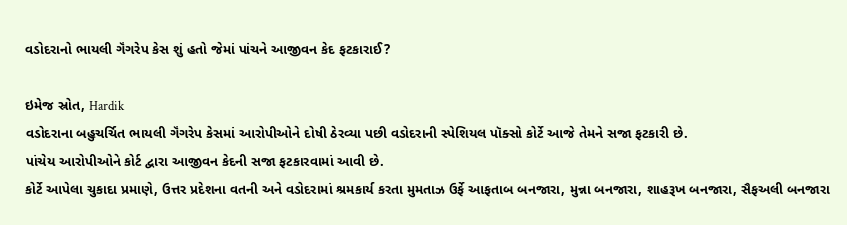વડોદરાનો ભાયલી ગૅંગરેપ કેસ શું હતો જેમાં પાંચને આજીવન કેદ ફટકારાઈ?

ઇમેજ સ્રોત, Hardik
વડોદરાના બહુચર્ચિત ભાયલી ગૅંગરેપ કેસમાં આરોપીઓને દોષી ઠેરવ્યા પછી વડોદરાની સ્પેશિયલ પૉક્સો કોર્ટે આજે તેમને સજા ફટકારી છે.
પાંચેય આરોપીઓને કોર્ટ દ્વારા આજીવન કેદની સજા ફટકારવામાં આવી છે.
કોર્ટે આપેલા ચુકાદા પ્રમાણે, ઉત્તર પ્રદેશના વતની અને વડોદરામાં શ્રમકાર્ય કરતા મુમતાઝ ઉર્ફે આફતાબ બનજારા, મુન્ના બનજારા, શાહરૂખ બનજારા, સૈફઅલી બનજારા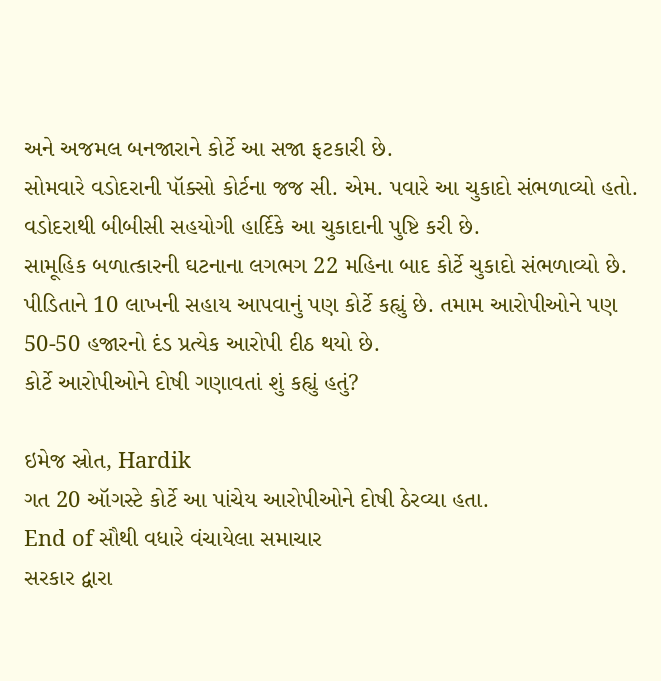અને અજમલ બનજારાને કોર્ટે આ સજા ફટકારી છે.
સોમવારે વડોદરાની પૉક્સો કોર્ટના જજ સી. એમ. પવારે આ ચુકાદો સંભળાવ્યો હતો.
વડોદરાથી બીબીસી સહયોગી હાર્દિકે આ ચુકાદાની પુષ્ટિ કરી છે.
સામૂહિક બળાત્કારની ઘટનાના લગભગ 22 મહિના બાદ કોર્ટે ચુકાદો સંભળાવ્યો છે.
પીડિતાને 10 લાખની સહાય આપવાનું પણ કોર્ટે કહ્યું છે. તમામ આરોપીઓને પણ 50-50 હજારનો દંડ પ્રત્યેક આરોપી દીઠ થયો છે.
કોર્ટે આરોપીઓને દોષી ગણાવતાં શું કહ્યું હતું?

ઇમેજ સ્રોત, Hardik
ગત 20 ઑગસ્ટે કોર્ટે આ પાંચેય આરોપીઓને દોષી ઠેરવ્યા હતા.
End of સૌથી વધારે વંચાયેલા સમાચાર
સરકાર દ્વારા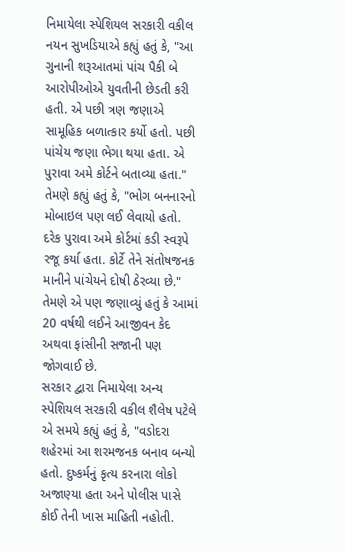નિમાયેલા સ્પેશિયલ સરકારી વકીલ નયન સુખડિયાએ કહ્યું હતું કે, "આ ગુનાની શરૂઆતમાં પાંચ પૈકી બે આરોપીઓએ યુવતીની છેડતી કરી હતી. એ પછી ત્રણ જણાએ સામૂહિક બળાત્કાર કર્યો હતો. પછી પાંચેય જણા ભેગા થયા હતા. એ પુરાવા અમે કોર્ટને બતાવ્યા હતા."
તેમણે કહ્યું હતું કે, "ભોગ બનનારનો મોબાઇલ પણ લઈ લેવાયો હતો. દરેક પુરાવા અમે કોર્ટમાં કડી સ્વરૂપે રજૂ કર્યા હતા. કોર્ટે તેને સંતોષજનક માનીને પાંચેયને દોષી ઠેરવ્યા છે."
તેમણે એ પણ જણાવ્યું હતું કે આમાં 20 વર્ષથી લઈને આજીવન કેદ અથવા ફાંસીની સજાની પણ જોગવાઈ છે.
સરકાર દ્વારા નિમાયેલા અન્ય સ્પેશિયલ સરકારી વકીલ શૈલેષ પટેલે એ સમયે કહ્યું હતું કે, "વડોદરા શહેરમાં આ શરમજનક બનાવ બન્યો હતો. દુષ્કર્મનું કૃત્ય કરનારા લોકો અજાણ્યા હતા અને પોલીસ પાસે કોઈ તેની ખાસ માહિતી નહોતી.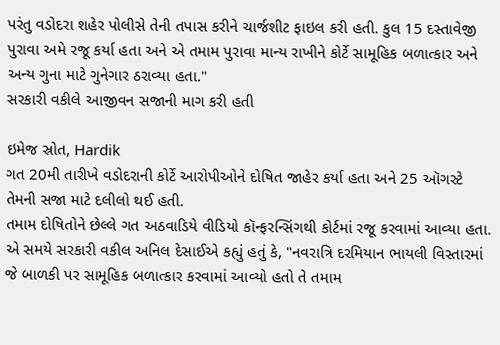પરંતુ વડોદરા શહેર પોલીસે તેની તપાસ કરીને ચાર્જશીટ ફાઇલ કરી હતી. કુલ 15 દસ્તાવેજી પુરાવા અમે રજૂ કર્યા હતા અને એ તમામ પુરાવા માન્ય રાખીને કોર્ટે સામૂહિક બળાત્કાર અને અન્ય ગુના માટે ગુનેગાર ઠરાવ્યા હતા."
સરકારી વકીલે આજીવન સજાની માગ કરી હતી

ઇમેજ સ્રોત, Hardik
ગત 20મી તારીખે વડોદરાની કોર્ટે આરોપીઓને દોષિત જાહેર કર્યા હતા અને 25 ઑગસ્ટે તેમની સજા માટે દલીલો થઈ હતી.
તમામ દોષિતોને છેલ્લે ગત અઠવાડિયે વીડિયો કૉન્ફરન્સિંગથી કોર્ટમાં રજૂ કરવામાં આવ્યા હતા.
એ સમયે સરકારી વકીલ અનિલ દેસાઈએ કહ્યું હતું કે, "નવરાત્રિ દરમિયાન ભાયલી વિસ્તારમાં જે બાળકી પર સામૂહિક બળાત્કાર કરવામાં આવ્યો હતો તે તમામ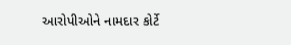આરોપીઓને નામદાર કોર્ટે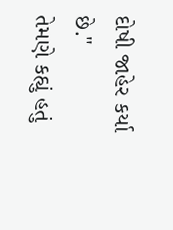દોષી જાહેર કર્યા છે."
તેમણે કહ્યું હતું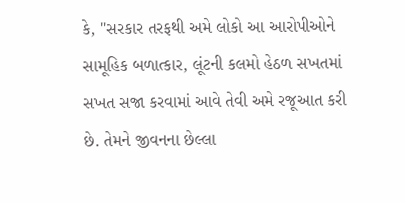કે, "સરકાર તરફથી અમે લોકો આ આરોપીઓને સામૂહિક બળાત્કાર, લૂંટની કલમો હેઠળ સખતમાં સખત સજા કરવામાં આવે તેવી અમે રજૂઆત કરી છે. તેમને જીવનના છેલ્લા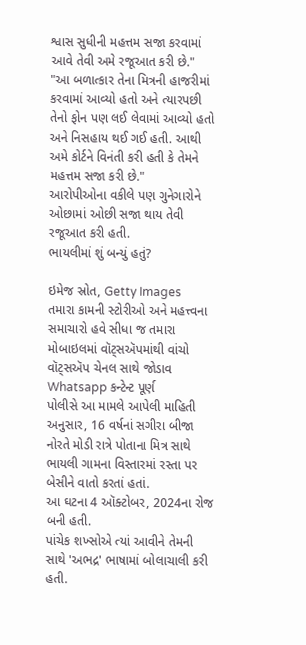શ્વાસ સુધીની મહત્તમ સજા કરવામાં આવે તેવી અમે રજૂઆત કરી છે."
"આ બળાત્કાર તેના મિત્રની હાજરીમાં કરવામાં આવ્યો હતો અને ત્યારપછી તેનો ફોન પણ લઈ લેવામાં આવ્યો હતો અને નિસહાય થઈ ગઈ હતી. આથી અમે કોર્ટને વિનંતી કરી હતી કે તેમને મહત્તમ સજા કરી છે."
આરોપીઓના વકીલે પણ ગુનેગારોને ઓછામાં ઓછી સજા થાય તેવી રજૂઆત કરી હતી.
ભાયલીમાં શું બન્યું હતું?

ઇમેજ સ્રોત, Getty Images
તમારા કામની સ્ટોરીઓ અને મહત્ત્વના સમાચારો હવે સીધા જ તમારા મોબાઇલમાં વૉટ્સઍપમાંથી વાંચો
વૉટ્સઍપ ચેનલ સાથે જોડાવ
Whatsapp કન્ટેન્ટ પૂર્ણ
પોલીસે આ મામલે આપેલી માહિતી અનુસાર, 16 વર્ષનાં સગીરા બીજા નોરતે મોડી રાત્રે પોતાના મિત્ર સાથે ભાયલી ગામના વિસ્તારમાં રસ્તા પર બેસીને વાતો કરતાં હતાં.
આ ઘટના 4 ઑક્ટોબર, 2024ના રોજ બની હતી.
પાંચેક શખ્સોએ ત્યાં આવીને તેમની સાથે 'અભદ્ર' ભાષામાં બોલાચાલી કરી હતી.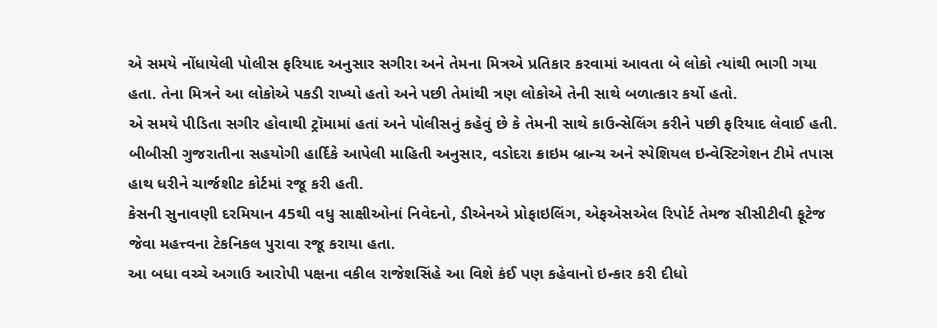એ સમયે નોંધાયેલી પોલીસ ફરિયાદ અનુસાર સગીરા અને તેમના મિત્રએ પ્રતિકાર કરવામાં આવતા બે લોકો ત્યાંથી ભાગી ગયા હતા. તેના મિત્રને આ લોકોએ પકડી રાખ્યો હતો અને પછી તેમાંથી ત્રણ લોકોએ તેની સાથે બળાત્કાર કર્યો હતો.
એ સમયે પીડિતા સગીર હોવાથી ટ્રૉમામાં હતાં અને પોલીસનું કહેવું છે કે તેમની સાથે કાઉન્સેલિંગ કરીને પછી ફરિયાદ લેવાઈ હતી.
બીબીસી ગુજરાતીના સહયોગી હાર્દિકે આપેલી માહિતી અનુસાર, વડોદરા ક્રાઇમ બ્રાન્ચ અને સ્પેશિયલ ઇન્વેસ્ટિગેશન ટીમે તપાસ હાથ ધરીને ચાર્જશીટ કોર્ટમાં રજૂ કરી હતી.
કેસની સુનાવણી દરમિયાન 45થી વધુ સાક્ષીઓનાં નિવેદનો, ડીએનએ પ્રોફાઇલિંગ, એફએસએલ રિપોર્ટ તેમજ સીસીટીવી ફૂટેજ જેવા મહત્ત્વના ટેકનિકલ પુરાવા રજૂ કરાયા હતા.
આ બધા વચ્ચે અગાઉ આરોપી પક્ષના વકીલ રાજેશસિંહે આ વિશે કંઈ પણ કહેવાનો ઇન્કાર કરી દીધો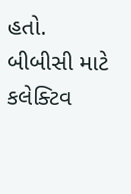હતો.
બીબીસી માટે કલેક્ટિવ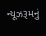ન્યૂઝરૂમનું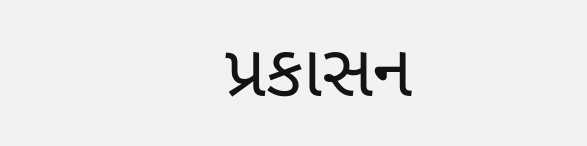પ્રકાસન